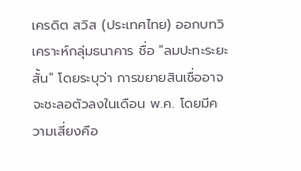เครดิต สวิส (ประเทศไทย) ออกบทวิเคราะห์กลุ่มธนาคาร ชื่อ "ลมปะทะระยะสั้น" โดยระบุว่า การขยายสินเชื่ออาจจะชะลอตัวลงในเดือน พ.ค. โดยมีความเสี่ยงคือ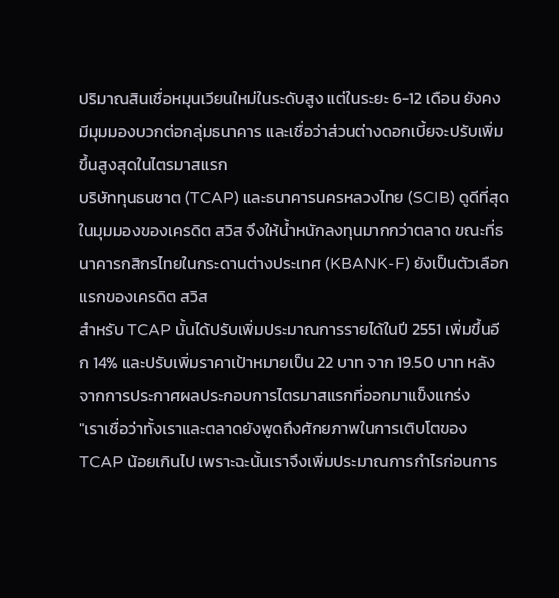ปริมาณสินเชื่อหมุนเวียนใหม่ในระดับสูง แต่ในระยะ 6-12 เดือน ยังคงมีมุมมองบวกต่อกลุ่มธนาคาร และเชื่อว่าส่วนต่างดอกเบี้ยจะปรับเพิ่มขึ้นสูงสุดในไตรมาสแรก
บริษัททุนธนชาต (TCAP) และธนาคารนครหลวงไทย (SCIB) ดูดีที่สุดในมุมมองของเครดิต สวิส จึงให้น้ำหนักลงทุนมากกว่าตลาด ขณะที่ธนาคารกสิกรไทยในกระดานต่างประเทศ (KBANK-F) ยังเป็นตัวเลือกแรกของเครดิต สวิส
สำหรับ TCAP นั้นได้ปรับเพิ่มประมาณการรายได้ในปี 2551 เพิ่มขึ้นอีก 14% และปรับเพิ่มราคาเป้าหมายเป็น 22 บาท จาก 19.50 บาท หลังจากการประกาศผลประกอบการไตรมาสแรกที่ออกมาแข็งแกร่ง
"เราเชื่อว่าทั้งเราและตลาดยังพูดถึงศักยภาพในการเติบโตของ TCAP น้อยเกินไป เพราะฉะนั้นเราจึงเพิ่มประมาณการกำไรก่อนการ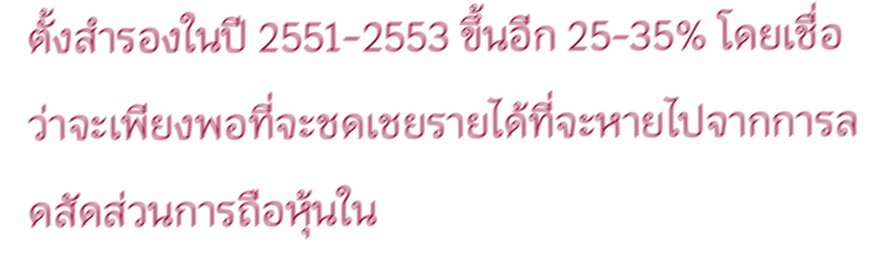ตั้งสำรองในปี 2551-2553 ขึ้นอีก 25-35% โดยเชื่อว่าจะเพียงพอที่จะชดเชยรายได้ที่จะหายไปจากการลดสัดส่วนการถือหุ้นใน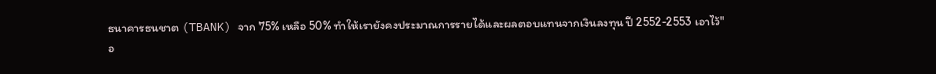ธนาคารธนชาต (TBANK) จาก 75% เหลือ 50% ทำให้เรายังคงประมาณการรายได้และผลตอบแทนจากเงินลงทุน ปี 2552-2553 เอาไว้"
อ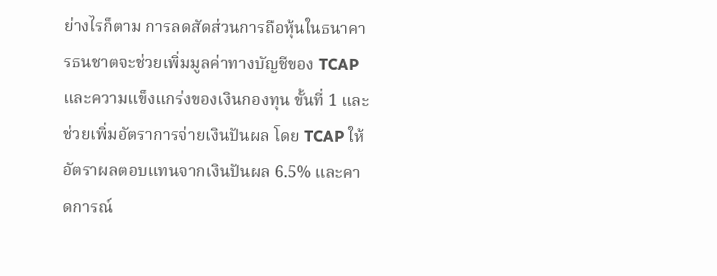ย่างไรก็ตาม การลดสัดส่วนการถือหุ้นในธนาคารธนชาตจะช่วยเพิ่มมูลค่าทางบัญชีของ TCAP และความแข็งแกร่งของเงินกองทุน ขั้นที่ 1 และช่วยเพิ่มอัตราการจ่ายเงินปันผล โดย TCAP ให้อัตราผลตอบแทนจากเงินปันผล 6.5% และคาดการณ์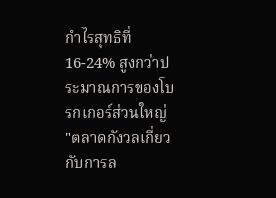กำไรสุทธิที่ 16-24% สูงกว่าประมาณการของโบรกเกอร์ส่วนใหญ่
"ตลาดกังวลเกี่ยวกับการล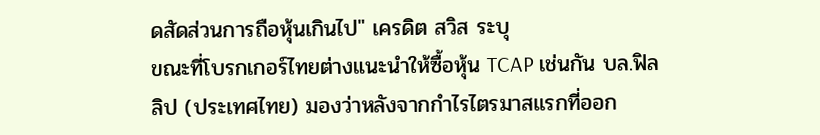ดสัดส่วนการถือหุ้นเกินไป" เครดิต สวิส ระบุ
ขณะที่โบรกเกอร์ไทยต่างแนะนำให้ซื้อหุ้น TCAP เช่นกัน บล.ฟิลลิป (ประเทศไทย) มองว่าหลังจากกำไรไตรมาสแรกที่ออก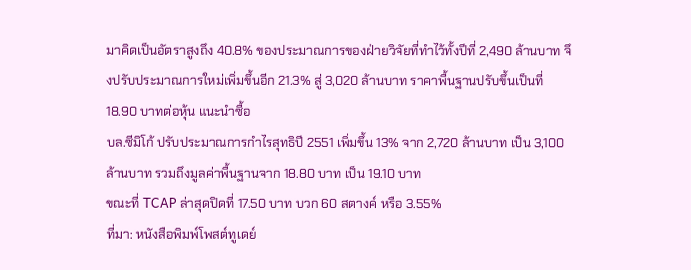มาคิดเป็นอัตราสูงถึง 40.8% ของประมาณการของฝ่ายวิจัยที่ทำไว้ทั้งปีที่ 2,490 ล้านบาท จึงปรับประมาณการใหม่เพิ่มขึ้นอีก 21.3% สู่ 3,020 ล้านบาท ราคาพื้นฐานปรับขึ้นเป็นที่ 18.90 บาทต่อหุ้น แนะนำซื้อ
บล.ซีมิโก้ ปรับประมาณการกำไรสุทธิปี 2551 เพิ่มขึ้น 13% จาก 2,720 ล้านบาท เป็น 3,100 ล้านบาท รวมถึงมูลค่าพื้นฐานจาก 18.80 บาท เป็น 19.10 บาท
ขณะที่ TCAP ล่าสุดปิดที่ 17.50 บาท บวก 60 สตางค์ หรือ 3.55%
ที่มา: หนังสือพิมพ์โพสต์ทูเดย์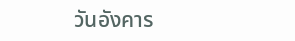วันอังคาร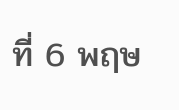ที่ 6 พฤษ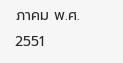ภาคม พ.ศ. 2551